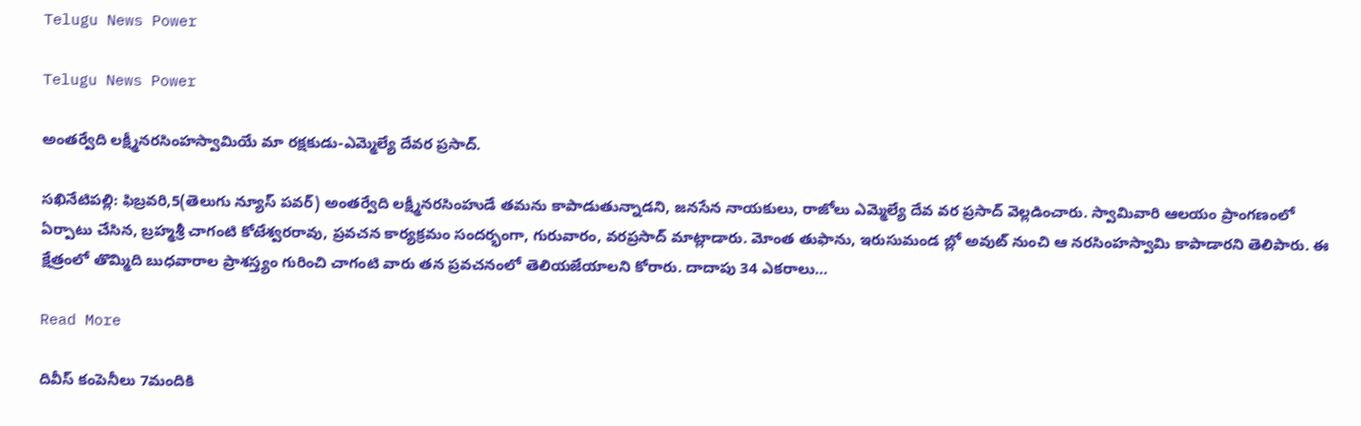Telugu News Power

Telugu News Power

అంతర్వేది లక్ష్మీనరసింహస్వామియే మా రక్షకుడు-ఎమ్మెల్యే దేవర ప్రసాద్.

సఖినేటిపల్లి: ఫిబ్రవరి,5(తెలుగు న్యూస్ పవర్) అంతర్వేది లక్ష్మీనరసింహుడే తమను కాపాడుతున్నాడని, జనసేన నాయకులు, రాజోలు ఎమ్మెల్యే దేవ వర ప్రసాద్ వెల్లడించారు. స్వామివారి ఆలయం ప్రాంగణంలో ఏర్పాటు చేసిన, బ్రహ్మశ్రీ చాగంటి కోటేశ్వరరావు, ప్రవచన కార్యక్రమం సందర్భంగా, గురువారం, వరప్రసాద్ మాట్లాడారు. మోంత తుఫాను, ఇరుసుమండ బ్లో అవుట్ నుంచి ఆ నరసింహస్వామి కాపాడారని తెలిపారు. ఈ క్షేత్రంలో తొమ్మిది బుధవారాల ప్రాశస్త్యం గురించి చాగంటి వారు తన ప్రవచనంలో తెలియజేయాలని కోరారు. దాదాపు 34 ఎకరాలు…

Read More

దివీస్ కంపెనీలు 7మందికి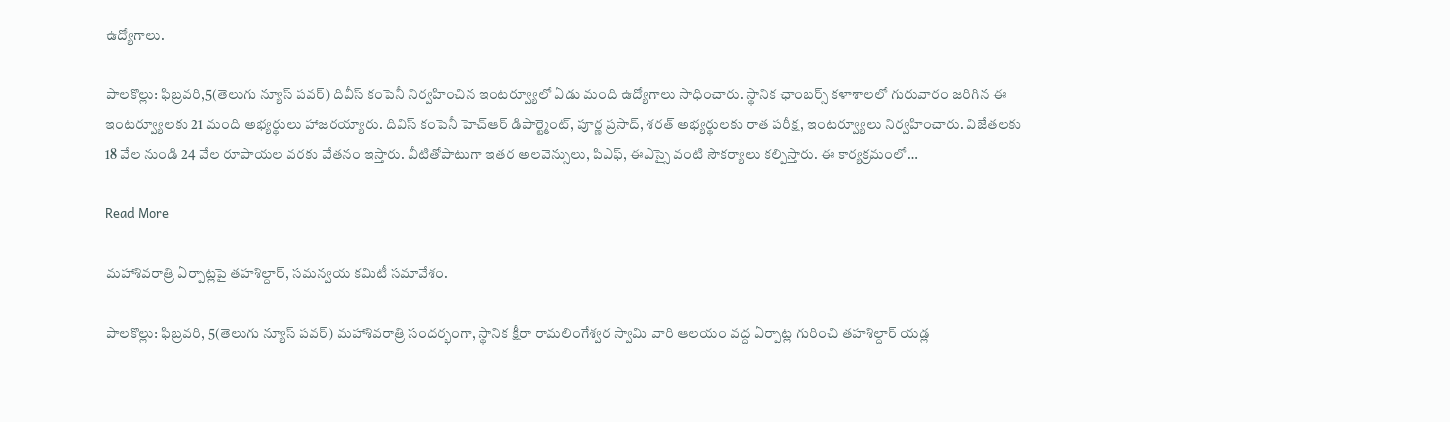ఉద్యోగాలు.

పాలకొల్లు: ఫిబ్రవరి,5(తెలుగు న్యూస్ పవర్) దివీస్ కంపెనీ నిర్వహించిన ఇంటర్వ్యూలో ఏడు మంది ఉద్యోగాలు సాధించారు. స్థానిక ఛాంబర్స్ కళాశాలలో గురువారం జరిగిన ఈ ఇంటర్వ్యూలకు 21 మంది అభ్యర్థులు హాజరయ్యారు. దివిస్ కంపెనీ హెచ్ఆర్ డిపార్ట్మెంట్, పూర్ణ ప్రసాద్, శరత్ అభ్యర్థులకు రాత పరీక్ష, ఇంటర్వ్యూలు నిర్వహించారు. విజేతలకు 18 వేల నుండి 24 వేల రూపాయల వరకు వేతనం ఇస్తారు. వీటితోపాటుగా ఇతర అలవెన్సులు, పిఎఫ్, ఈఎస్సై వంటి సౌకర్యాలు కల్పిస్తారు. ఈ కార్యక్రమంలో…

Read More

మహాశివరాత్రి ఏర్పాట్లపై తహశిల్దార్, సమన్వయ కమిటీ సమావేశం.

పాలకొల్లు: ఫిబ్రవరి, 5(తెలుగు న్యూస్ పవర్) మహాశివరాత్రి సందర్భంగా, స్థానిక క్షీరా రామలింగేశ్వర స్వామి వారి ఆలయం వద్ద ఏర్పాట్ల గురించి తహశిల్దార్ యడ్ల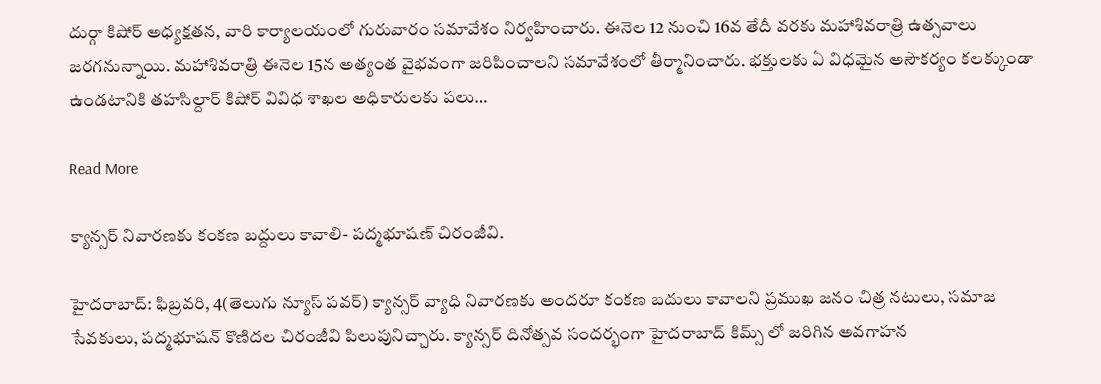దుర్గా కిషోర్ అధ్యక్షతన, వారి కార్యాలయంలో గురువారం సమావేశం నిర్వహించారు. ఈనెల 12 నుంచి 16వ తేదీ వరకు మహాశివరాత్రి ఉత్సవాలు జరగనున్నాయి. మహాశివరాత్రి ఈనెల 15న అత్యంత వైభవంగా జరిపించాలని సమావేశంలో తీర్మానించారు. భక్తులకు ఏ విధమైన అసౌకర్యం కలక్కుండా ఉండటానికి తహసిల్దార్ కిషోర్ వివిధ శాఖల అధికారులకు పలు…

Read More

క్యాన్సర్ నివారణకు కంకణ బద్దులు కావాలి- పద్మభూషణ్ చిరంజీవి.

హైదరాబాద్: ఫిబ్రవరి, 4(తెలుగు న్యూస్ పవర్) క్యాన్సర్ వ్యాధి నివారణకు అందరూ కంకణ బదులు కావాలని ప్రముఖ జనం చిత్ర నటులు, సమాజ సేవకులు, పద్మభూషన్ కొణిదల చిరంజీవి పిలుపునిచ్చారు. క్యాన్సర్ దినోత్సవ సందర్భంగా హైదరాబాద్ కిమ్స్ లో జరిగిన అవగాహన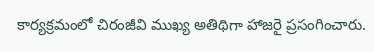కార్యక్రమంలో చిరంజీవి ముఖ్య అతిథిగా హాజరై ప్రసంగించారు.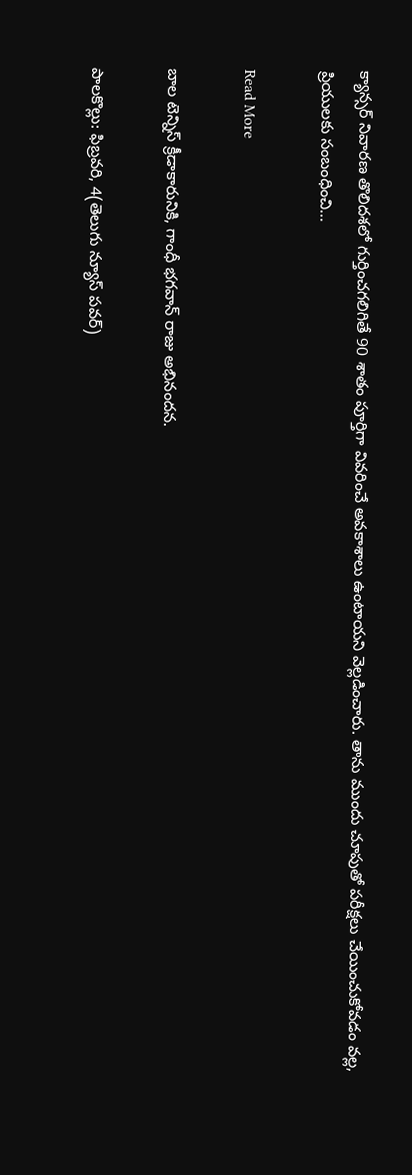క్యాన్సర్ నివారణ తొలిదశలో గుర్తించగలిగితే 90 శాతం పూర్తిగా వివరించే అవకాశాలు ఉంటాయని వెల్లడించారు. తాను ముందు చూపుతో పరీక్షలు చేయించుకోవడం వల్ల, ప్రియులకు సంబంధించి…

Read More

బాల టెన్నిస్ క్రీడాకారునికి, గాంధీ భగవాన్ రాజు అభినందన.

పాలకొల్లు: ఫిబ్రవరి, 4(తెలుగు న్యూస్ పవర్)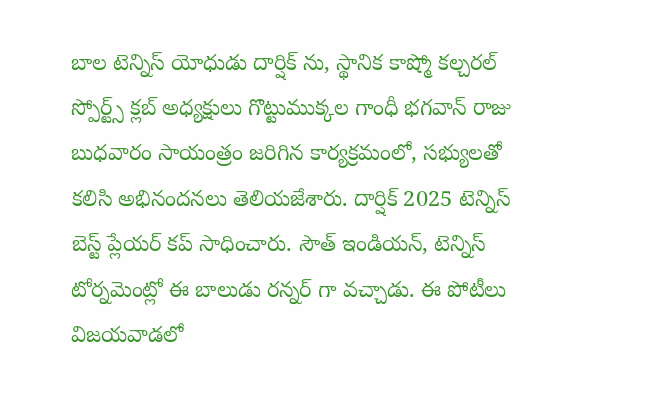బాల టెన్నిస్ యోధుడు దార్షిక్ ను, స్థానిక కాష్మో కల్చరల్ స్పోర్ట్స్ క్లబ్ అధ్యక్షులు గొట్టుముక్కల గాంధీ భగవాన్ రాజు బుధవారం సాయంత్రం జరిగిన కార్యక్రమంలో, సభ్యులతో కలిసి అభినందనలు తెలియజేశారు. దార్షిక్ 2025 టెన్నిస్ బెస్ట్ ప్లేయర్ కప్ సాధించారు. సౌత్ ఇండియన్, టెన్నిస్ టోర్నమెంట్లో ఈ బాలుడు రన్నర్ గా వచ్చాడు. ఈ పోటీలు విజయవాడలో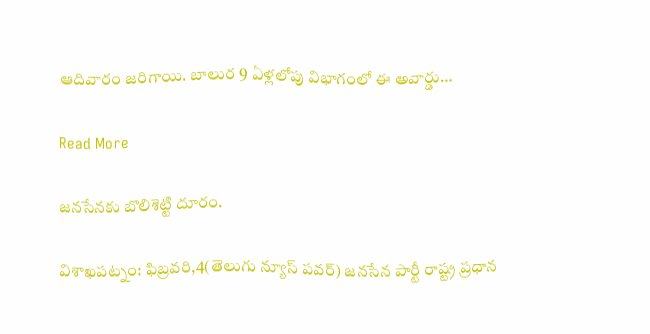ఆదివారం జరిగాయి. బాలుర 9 ఏళ్లలోపు విభాగంలో ఈ అవార్డు…

Read More

జనసేనకు బొలిశెట్టి దూరం.

విశాఖపట్నం: ఫిబ్రవరి,4(తెలుగు న్యూస్ పవర్) జనసేన పార్టీ రాష్ట్ర ప్రధాన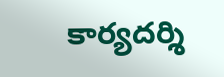కార్యదర్శి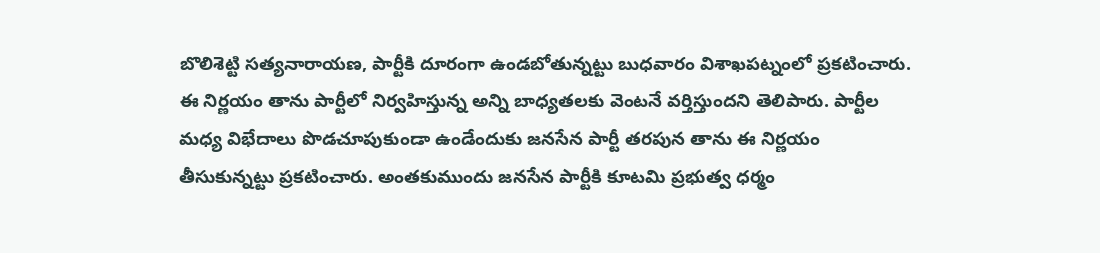బొలిశెట్టి సత్యనారాయణ, పార్టీకి దూరంగా ఉండబోతున్నట్టు బుధవారం విశాఖపట్నంలో ప్రకటించారు. ఈ నిర్ణయం తాను పార్టీలో నిర్వహిస్తున్న అన్ని బాధ్యతలకు వెంటనే వర్తిస్తుందని తెలిపారు. పార్టీల మధ్య విభేదాలు పొడచూపుకుండా ఉండేందుకు జనసేన పార్టీ తరపున తాను ఈ నిర్ణయం తీసుకున్నట్టు ప్రకటించారు. అంతకుముందు జనసేన పార్టీకి కూటమి ప్రభుత్వ ధర్మం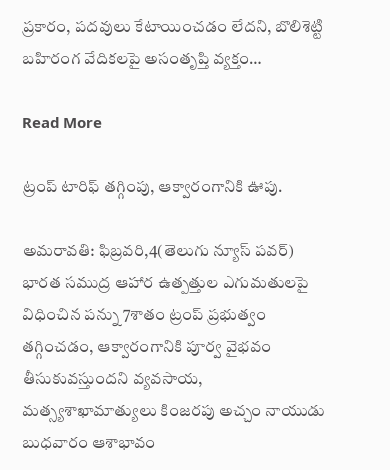ప్రకారం, పదవులు కేటాయించడం లేదని, బొలిశెట్టి బహిరంగ వేదికలపై అసంతృప్తి వ్యక్తం…

Read More

ట్రంప్ టారిఫ్ తగ్గింపు, ఆక్వారంగానికి ఊపు.

అమరావతి: ఫిబ్రవరి,4(తెలుగు న్యూస్ పవర్) భారత సముద్ర ఆహార ఉత్పత్తుల ఎగుమతులపై విధించిన పన్ను 7శాతం ట్రంప్ ప్రభుత్వం తగ్గించడం, ఆక్వారంగానికి పూర్వ వైభవం తీసుకువస్తుందని వ్యవసాయ, మత్స్యశాఖామాత్యులు కింజరపు అచ్చం నాయుడు బుధవారం ఆశాభావం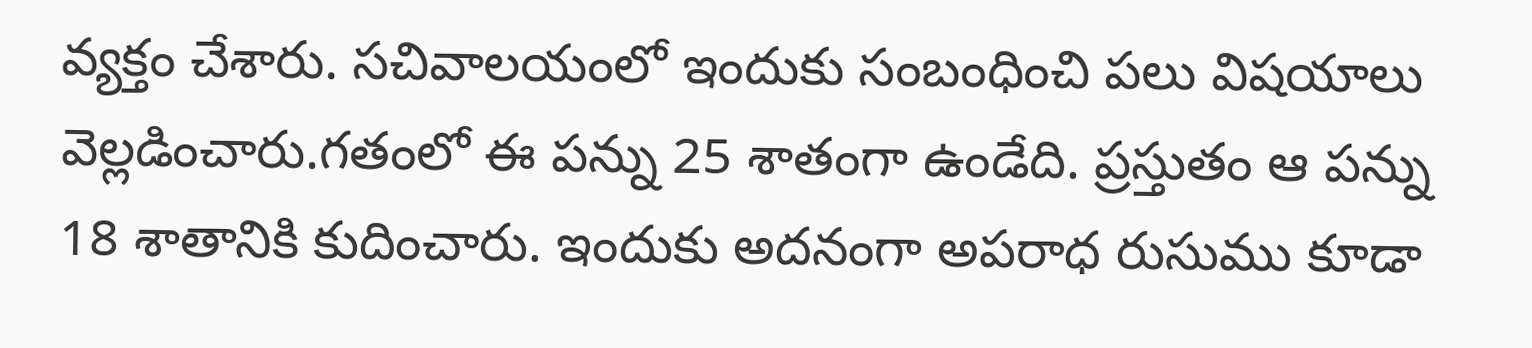వ్యక్తం చేశారు. సచివాలయంలో ఇందుకు సంబంధించి పలు విషయాలు వెల్లడించారు.గతంలో ఈ పన్ను 25 శాతంగా ఉండేది. ప్రస్తుతం ఆ పన్ను 18 శాతానికి కుదించారు. ఇందుకు అదనంగా అపరాధ రుసుము కూడా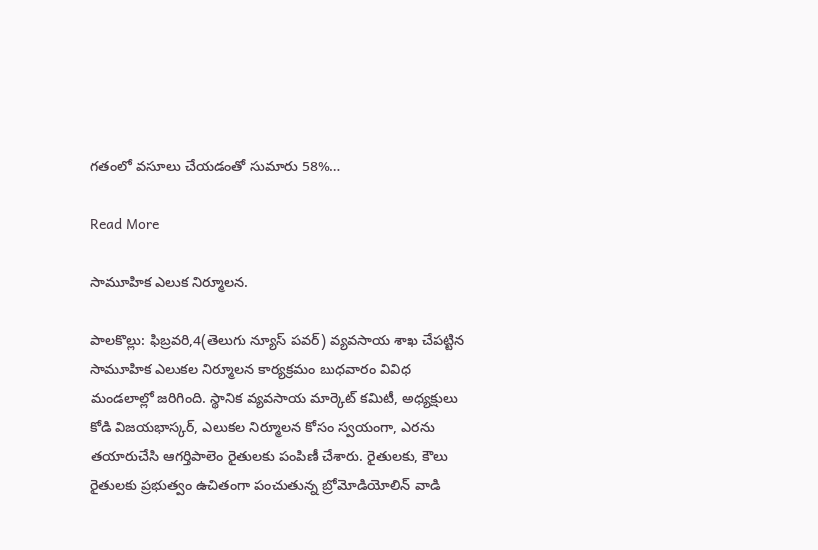గతంలో వసూలు చేయడంతో సుమారు 58%…

Read More

సామూహిక ఎలుక నిర్మూలన.

పాలకొల్లు: ఫిబ్రవరి,4(తెలుగు న్యూస్ పవర్) వ్యవసాయ శాఖ చేపట్టిన సామూహిక ఎలుకల నిర్మూలన కార్యక్రమం బుధవారం వివిధ మండలాల్లో జరిగింది. స్థానిక వ్యవసాయ మార్కెట్ కమిటీ, అధ్యక్షులు కోడి విజయభాస్కర్, ఎలుకల నిర్మూలన కోసం స్వయంగా, ఎరను తయారుచేసి ఆగర్తిపాలెం రైతులకు పంపిణీ చేశారు. రైతులకు, కౌలు రైతులకు ప్రభుత్వం ఉచితంగా పంచుతున్న బ్రోమోడియోలిన్ వాడి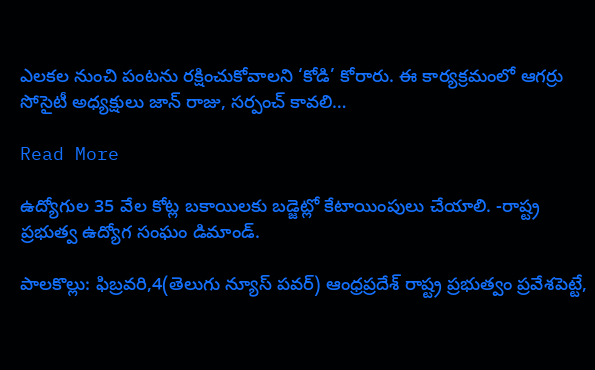ఎలకల నుంచి పంటను రక్షించుకోవాలని ‘కోడి’ కోరారు. ఈ కార్యక్రమంలో ఆగర్రు సోసైటీ అధ్యక్షులు జాన్ రాజు, సర్పంచ్ కావలి…

Read More

ఉద్యోగుల 35 వేల కోట్ల బకాయిలకు బడ్జెట్లో కేటాయింపులు చేయాలి. -రాష్ట్ర ప్రభుత్వ ఉద్యోగ సంఘం డిమాండ్.

పాలకొల్లు: ఫిబ్రవరి,4(తెలుగు న్యూస్ పవర్) ఆంధ్రప్రదేశ్ రాష్ట్ర ప్రభుత్వం ప్రవేశపెట్టే,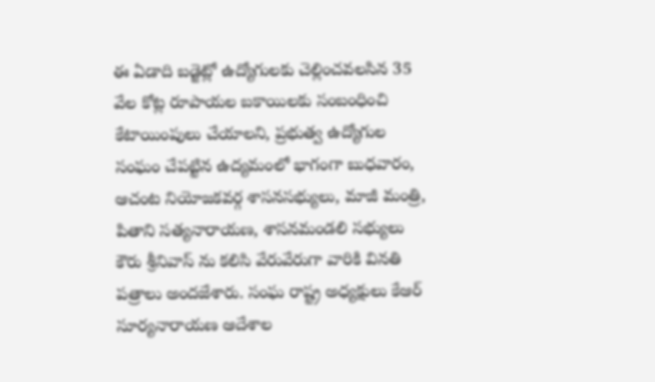ఈ ఏడాది బడ్జెట్లో ఉద్యోగులకు చెల్లించవలసిన 35 వేల కోట్ల రూపాయల బకాయిలకు సంబంధించి కేటాయింపులు చేయాలని, ప్రభుత్వ ఉద్యోగుల సంఘం చేపట్టిన ఉద్యమంలో భాగంగా బుధవారం, ఆచంట నియోజకవర్గ శాసనసభ్యులు, మాజీ మంత్రి, పితాని సత్యనారాయణ, శాసనమండలి సభ్యులు కౌరు శ్రీనివాస్ ను కలిసి వేరువేరుగా వారికి వినతి పత్రాలు అందజేశారు. సంఘ రాష్ట్ర అధ్యక్షులు కేఆర్ సూర్యనారాయణ ఆదేశాల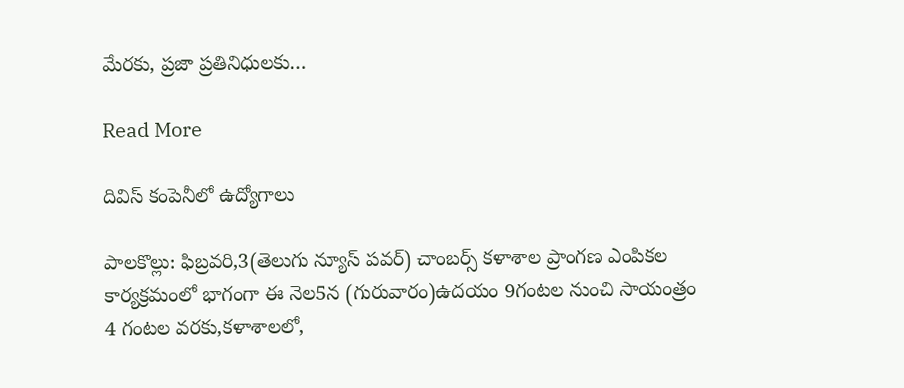మేరకు, ప్రజా ప్రతినిధులకు…

Read More

దివిస్ కంపెనీలో ఉద్యోగాలు

పాలకొల్లు: ఫిబ్రవరి,3(తెలుగు న్యూస్ పవర్) చాంబర్స్ కళాశాల ప్రాంగణ ఎంపికల కార్యక్రమంలో భాగంగా ఈ నెల5న (గురువారం)ఉదయం 9గంటల నుంచి సాయంత్రం 4 గంటల వరకు,కళాశాలలో,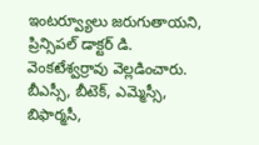ఇంటర్వ్యూలు జరుగుతాయని, ప్రిన్సిపల్ డాక్టర్ డి. వెంకటేశ్వర్రావు వెల్లడించారు. బీఎస్సీ, బీటెక్, ఎమ్మెస్సీ, బిఫార్మసీ,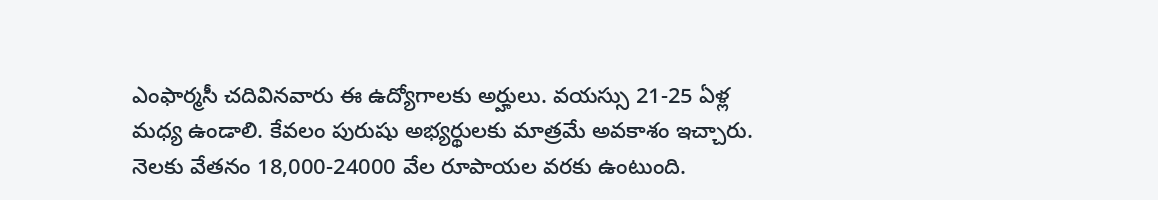ఎంఫార్మసీ చదివినవారు ఈ ఉద్యోగాలకు అర్హులు. వయస్సు 21-25 ఏళ్ల మధ్య ఉండాలి. కేవలం పురుషు అభ్యర్థులకు మాత్రమే అవకాశం ఇచ్చారు. నెలకు వేతనం 18,000-24000 వేల రూపాయల వరకు ఉంటుంది.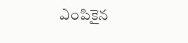ఎంపికైన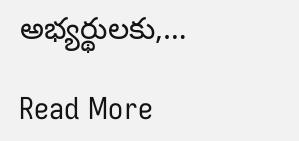అభ్యర్థులకు,…

Read More